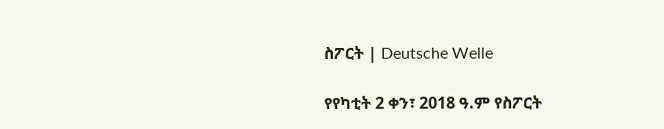ስፖርት | Deutsche Welle

የየካቲት 2 ቀን፣ 2018 ዓ.ም የስፖርት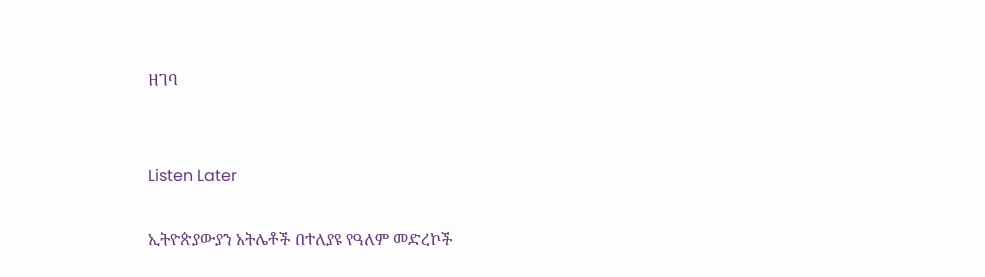ዘገባ


Listen Later

ኢትዮጵያውያን አትሌቶች በተለያዩ የዓለም መድረኮች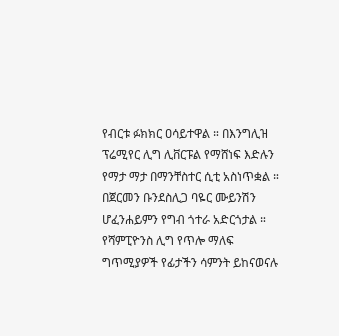የብርቱ ፉክክር ዐሳይተዋል ። በእንግሊዝ ፕሬሚየር ሊግ ሊቨርፑል የማሸነፍ እድሉን የማታ ማታ በማንቸስተር ሲቲ አስነጥቋል ። በጀርመን ቡንደስሊጋ ባዬር ሙይንሽን ሆፈንሐይምን የግብ ጎተራ አድርጎታል ። የሻምፒዮንስ ሊግ የጥሎ ማለፍ ግጥሚያዎች የፊታችን ሳምንት ይከናወናሉ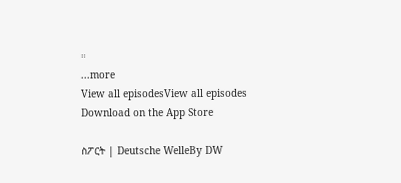።
...more
View all episodesView all episodes
Download on the App Store

ስፖርት | Deutsche WelleBy DW